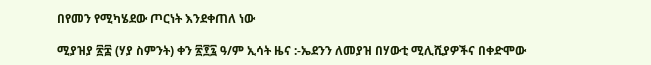በየመን የሚካሄደው ጦርነት እንደቀጠለ ነው

ሚያዝያ ፳፰ (ሃያ ስምንት) ቀን ፳፻፯ ዓ/ም ኢሳት ዜና :-ኤደንን ለመያዝ በሃውቲ ሚሊሺያዎችና በቀድሞው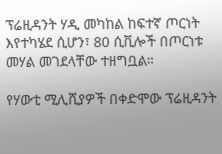ፕሬዚዳንት ሃዲ መካከል ከፍተኛ ጦርነት እየተካሄደ ሲሆን፣ 80 ሲቪሎች በጦርነቱ መሃል መገደላቸው ተዘግቧል።

የሃውቲ ሚሊሺያዎች በቀድሞው ፕሬዚዳንት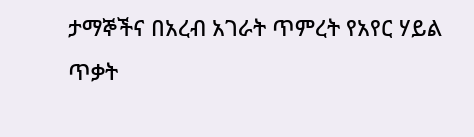ታማኞችና በአረብ አገራት ጥምረት የአየር ሃይል ጥቃት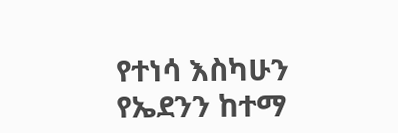የተነሳ እስካሁን የኤደንን ከተማ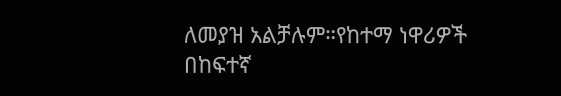ለመያዝ አልቻሉም።የከተማ ነዋሪዎች በከፍተኛ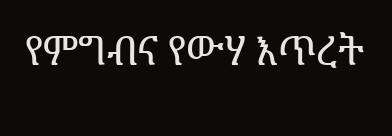የምግብና የውሃ እጥረት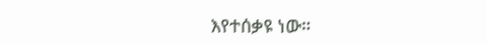እየተሰቃዩ ነው።